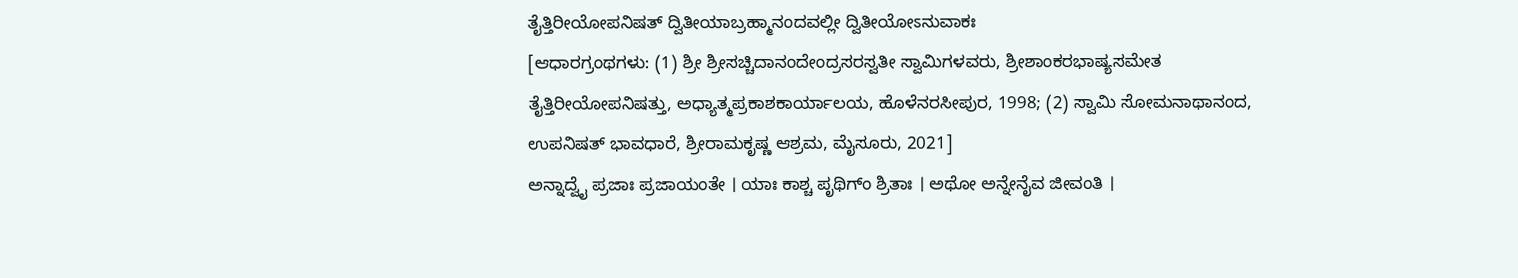ತೈತ್ತಿರೀಯೋಪನಿಷತ್ ದ್ವಿತೀಯಾಬ್ರಹ್ಮಾನಂದವಲ್ಲೀ ದ್ವಿತೀಯೋಽನುವಾಕಃ
[ಆಧಾರಗ್ರಂಥಗಳು: (1) ಶ್ರೀ ಶ್ರೀಸಚ್ಚಿದಾನಂದೇಂದ್ರಸರಸ್ವತೀ ಸ್ವಾಮಿಗಳವರು, ಶ್ರೀಶಾಂಕರಭಾಷ್ಯಸಮೇತ ತೈತ್ತಿರೀಯೋಪನಿಷತ್ತು, ಅಧ್ಯಾತ್ಮಪ್ರಕಾಶಕಾರ್ಯಾಲಯ, ಹೊಳೆನರಸೀಪುರ, 1998; (2) ಸ್ವಾಮಿ ಸೋಮನಾಥಾನಂದ, ಉಪನಿಷತ್ ಭಾವಧಾರೆ, ಶ್ರೀರಾಮಕೃಷ್ಣ ಆಶ್ರಮ, ಮೈಸೂರು, 2021]
ಅನ್ನಾದ್ವೈ ಪ್ರಜಾಃ ಪ್ರಜಾಯಂತೇ । ಯಾಃ ಕಾಶ್ಚ ಪೃಥಿಗ್ಂ ಶ್ರಿತಾಃ । ಅಥೋ ಅನ್ನೇನೈವ ಜೀವಂತಿ ।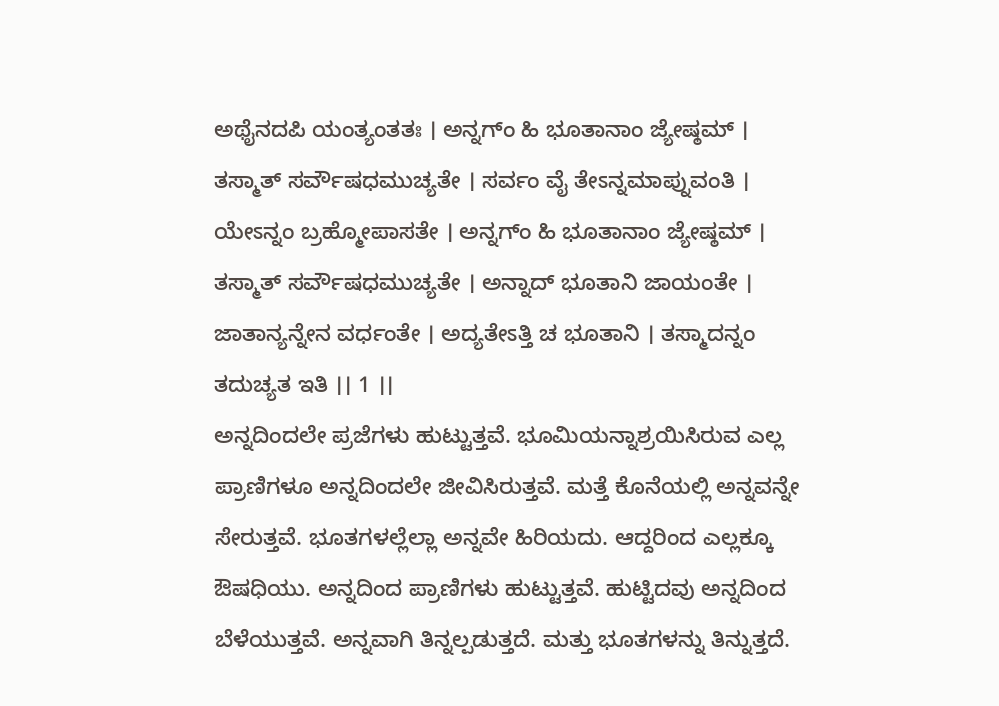ಅಥೈನದಪಿ ಯಂತ್ಯಂತತಃ । ಅನ್ನಗ್ಂ ಹಿ ಭೂತಾನಾಂ ಜ್ಯೇಷ್ಠಮ್ । ತಸ್ಮಾತ್ ಸರ್ವೌಷಧಮುಚ್ಯತೇ । ಸರ್ವಂ ವೈ ತೇಽನ್ನಮಾಪ್ನುವಂತಿ । ಯೇಽನ್ನಂ ಬ್ರಹ್ಮೋಪಾಸತೇ । ಅನ್ನಗ್ಂ ಹಿ ಭೂತಾನಾಂ ಜ್ಯೇಷ್ಠಮ್ । ತಸ್ಮಾತ್ ಸರ್ವೌಷಧಮುಚ್ಯತೇ । ಅನ್ನಾದ್ ಭೂತಾನಿ ಜಾಯಂತೇ । ಜಾತಾನ್ಯನ್ನೇನ ವರ್ಧಂತೇ । ಅದ್ಯತೇಽತ್ತಿ ಚ ಭೂತಾನಿ । ತಸ್ಮಾದನ್ನಂ ತದುಚ್ಯತ ಇತಿ ।। 1 ।।
ಅನ್ನದಿಂದಲೇ ಪ್ರಜೆಗಳು ಹುಟ್ಟುತ್ತವೆ. ಭೂಮಿಯನ್ನಾಶ್ರಯಿಸಿರುವ ಎಲ್ಲ ಪ್ರಾಣಿಗಳೂ ಅನ್ನದಿಂದಲೇ ಜೀವಿಸಿರುತ್ತವೆ. ಮತ್ತೆ ಕೊನೆಯಲ್ಲಿ ಅನ್ನವನ್ನೇ ಸೇರುತ್ತವೆ. ಭೂತಗಳಲ್ಲೆಲ್ಲಾ ಅನ್ನವೇ ಹಿರಿಯದು. ಆದ್ದರಿಂದ ಎಲ್ಲಕ್ಕೂ ಔಷಧಿಯು. ಅನ್ನದಿಂದ ಪ್ರಾಣಿಗಳು ಹುಟ್ಟುತ್ತವೆ. ಹುಟ್ಟಿದವು ಅನ್ನದಿಂದ ಬೆಳೆಯುತ್ತವೆ. ಅನ್ನವಾಗಿ ತಿನ್ನಲ್ಪಡುತ್ತದೆ. ಮತ್ತು ಭೂತಗಳನ್ನು ತಿನ್ನುತ್ತದೆ.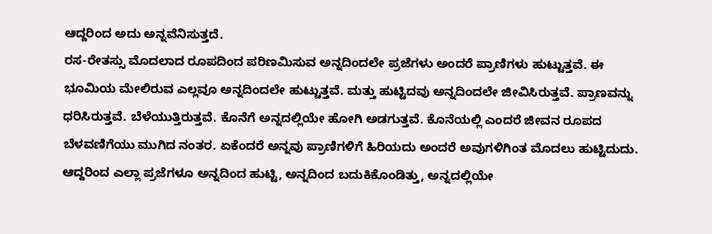ಆದ್ದರಿಂದ ಅದು ಅನ್ನವೆನಿಸುತ್ತದೆ.
ರಸ-ರೇತಸ್ಸು ಮೊದಲಾದ ರೂಪದಿಂದ ಪರಿಣಮಿಸುವ ಅನ್ನದಿಂದಲೇ ಪ್ರಜೆಗಳು ಅಂದರೆ ಪ್ರಾಣಿಗಳು ಹುಟ್ಟುತ್ತವೆ. ಈ ಭೂಮಿಯ ಮೇಲಿರುವ ಎಲ್ಲವೂ ಅನ್ನದಿಂದಲೇ ಹುಟ್ಟುತ್ತವೆ. ಮತ್ತು ಹುಟ್ಟಿದವು ಅನ್ನದಿಂದಲೇ ಜೀವಿಸಿರುತ್ತವೆ. ಪ್ರಾಣವನ್ನು ಧರಿಸಿರುತ್ತವೆ. ಬೆಳೆಯುತ್ತಿರುತ್ತವೆ. ಕೊನೆಗೆ ಅನ್ನದಲ್ಲಿಯೇ ಹೋಗಿ ಅಡಗುತ್ತವೆ. ಕೊನೆಯಲ್ಲಿ ಎಂದರೆ ಜೀವನ ರೂಪದ ಬೆಳವಣಿಗೆಯು ಮುಗಿದ ನಂತರ. ಏಕೆಂದರೆ ಅನ್ನವು ಪ್ರಾಣಿಗಳಿಗೆ ಹಿರಿಯದು ಅಂದರೆ ಅವುಗಳಿಗಿಂತ ಮೊದಲು ಹುಟ್ಟಿದುದು. ಆದ್ದರಿಂದ ಎಲ್ಲಾ ಪ್ರಜೆಗಳೂ ಅನ್ನದಿಂದ ಹುಟ್ಟಿ, ಅನ್ನದಿಂದ ಬದುಕಿಕೊಂಡಿತ್ತು, ಅನ್ನದಲ್ಲಿಯೇ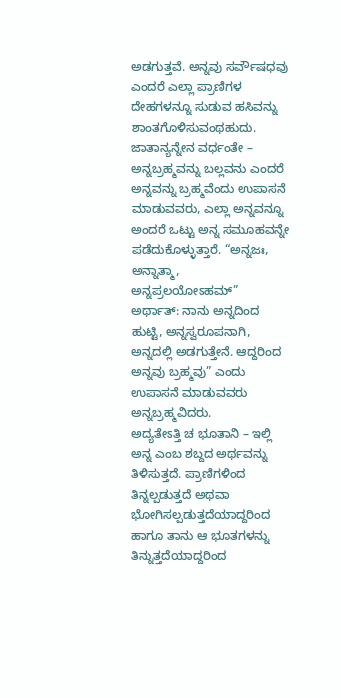ಅಡಗುತ್ತವೆ. ಅನ್ನವು ಸರ್ವೌಷಧವು ಎಂದರೆ ಎಲ್ಲಾ ಪ್ರಾಣಿಗಳ ದೇಹಗಳನ್ನೂ ಸುಡುವ ಹಸಿವನ್ನು ಶಾಂತಗೊಳಿಸುವಂಥಹುದು.
ಜಾತಾನ್ಯನ್ನೇನ ವರ್ಧಂತೇ – ಅನ್ನಬ್ರಹ್ಮವನ್ನು ಬಲ್ಲವನು ಎಂದರೆ ಅನ್ನವನ್ನು ಬ್ರಹ್ಮವೆಂದು ಉಪಾಸನೆ ಮಾಡುವವರು, ಎಲ್ಲಾ ಅನ್ನವನ್ನೂ ಅಂದರೆ ಒಟ್ಟು ಅನ್ನ ಸಮೂಹವನ್ನೇ ಪಡೆದುಕೊಳ್ಳುತ್ತಾರೆ. “ಅನ್ನಜಃ, ಅನ್ನಾತ್ಮಾ, ಅನ್ನಪ್ರಲಯೋಽಹಮ್” ಅರ್ಥಾತ್: ನಾನು ಅನ್ನದಿಂದ ಹುಟ್ಟಿ, ಅನ್ನಸ್ವರೂಪನಾಗಿ, ಅನ್ನದಲ್ಲಿ ಅಡಗುತ್ತೇನೆ. ಆದ್ದರಿಂದ ಅನ್ನವು ಬ್ರಹ್ಮವು” ಎಂದು ಉಪಾಸನೆ ಮಾಡುವವರು ಅನ್ನಬ್ರಹ್ಮವಿದರು.
ಅದ್ಯತೇಽತ್ತಿ ಚ ಭೂತಾನಿ – ಇಲ್ಲಿ ಅನ್ನ ಎಂಬ ಶಬ್ದದ ಅರ್ಥವನ್ನು ತಿಳಿಸುತ್ತದೆ. ಪ್ರಾಣಿಗಳಿಂದ ತಿನ್ನಲ್ಪಡುತ್ತದೆ ಅಥವಾ ಭೋಗಿಸಲ್ಪಡುತ್ತದೆಯಾದ್ದರಿಂದ ಹಾಗೂ ತಾನು ಆ ಭೂತಗಳನ್ನು ತಿನ್ನುತ್ತದೆಯಾದ್ದರಿಂದ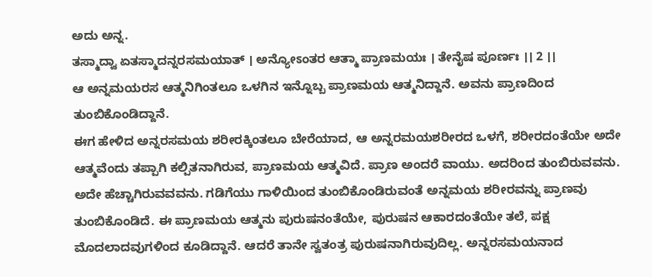ಅದು ಅನ್ನ.
ತಸ್ಮಾದ್ವಾ ಏತಸ್ಮಾದನ್ನರಸಮಯಾತ್ । ಅನ್ಯೋಽಂತರ ಆತ್ಮಾ ಪ್ರಾಣಮಯಃ । ತೇನೈಷ ಪೂರ್ಣಃ ।। 2 ।।
ಆ ಅನ್ನಮಯರಸ ಆತ್ಮನಿಗಿಂತಲೂ ಒಳಗಿನ ಇನ್ನೊಬ್ಬ ಪ್ರಾಣಮಯ ಆತ್ಮನಿದ್ದಾನೆ. ಅವನು ಪ್ರಾಣದಿಂದ ತುಂಬಿಕೊಂಡಿದ್ದಾನೆ.
ಈಗ ಹೇಳಿದ ಅನ್ನರಸಮಯ ಶರೀರಕ್ಕಿಂತಲೂ ಬೇರೆಯಾದ, ಆ ಅನ್ನರಮಯಶರೀರದ ಒಳಗೆ, ಶರೀರದಂತೆಯೇ ಅದೇ ಆತ್ಮವೆಂದು ತಪ್ಪಾಗಿ ಕಲ್ಪಿತನಾಗಿರುವ, ಪ್ರಾಣಮಯ ಆತ್ಮವಿದೆ. ಪ್ರಾಣ ಅಂದರೆ ವಾಯು. ಅದರಿಂದ ತುಂಬಿರುವವನು. ಅದೇ ಹೆಚ್ಚಾಗಿರುವವವನು. ಗಡಿಗೆಯು ಗಾಳಿಯಿಂದ ತುಂಬಿಕೊಂಡಿರುವಂತೆ ಅನ್ನಮಯ ಶರೀರವನ್ನು ಪ್ರಾಣವು ತುಂಬಿಕೊಂಡಿದೆ. ಈ ಪ್ರಾಣಮಯ ಆತ್ಮನು ಪುರುಷನಂತೆಯೇ, ಪುರುಷನ ಆಕಾರದಂತೆಯೇ ತಲೆ, ಪಕ್ಷ ಮೊದಲಾದವುಗಳಿಂದ ಕೂಡಿದ್ದಾನೆ. ಆದರೆ ತಾನೇ ಸ್ವತಂತ್ರ ಪುರುಷನಾಗಿರುವುದಿಲ್ಲ. ಅನ್ನರಸಮಯನಾದ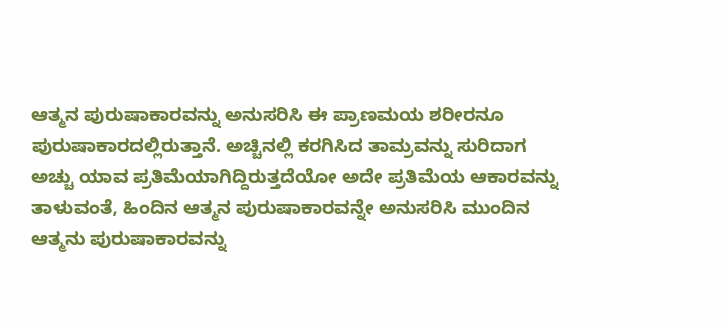ಆತ್ಮನ ಪುರುಷಾಕಾರವನ್ನು ಅನುಸರಿಸಿ ಈ ಪ್ರಾಣಮಯ ಶರೀರನೂ ಪುರುಷಾಕಾರದಲ್ಲಿರುತ್ತಾನೆ. ಅಚ್ಚಿನಲ್ಲಿ ಕರಗಿಸಿದ ತಾಮ್ರವನ್ನು ಸುರಿದಾಗ ಅಚ್ಚು ಯಾವ ಪ್ರತಿಮೆಯಾಗಿದ್ದಿರುತ್ತದೆಯೋ ಅದೇ ಪ್ರತಿಮೆಯ ಆಕಾರವನ್ನು ತಾಳುವಂತೆ, ಹಿಂದಿನ ಆತ್ಮನ ಪುರುಷಾಕಾರವನ್ನೇ ಅನುಸರಿಸಿ ಮುಂದಿನ ಆತ್ಮನು ಪುರುಷಾಕಾರವನ್ನು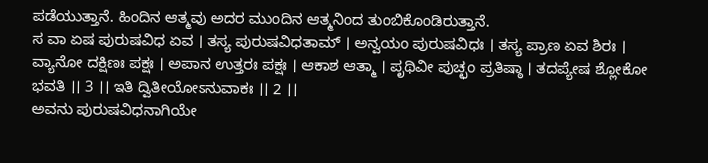ಪಡೆಯುತ್ತಾನೆ. ಹಿಂದಿನ ಆತ್ಮವು ಅದರ ಮುಂದಿನ ಆತ್ಮನಿಂದ ತುಂಬಿಕೊಂಡಿರುತ್ತಾನೆ.
ಸ ವಾ ಏಷ ಪುರುಷವಿಧ ಏವ । ತಸ್ಯ ಪುರುಷವಿಧತಾಮ್ । ಅನ್ವಯಂ ಪುರುಷವಿಧಃ । ತಸ್ಯ ಪ್ರಾಣ ಏವ ಶಿರಃ । ವ್ಯಾನೋ ದಕ್ಷಿಣಃ ಪಕ್ಷಃ । ಅಪಾನ ಉತ್ತರಃ ಪಕ್ಷಃ । ಆಕಾಶ ಆತ್ಮಾ । ಪೃಥಿವೀ ಪುಚ್ಛಂ ಪ್ರತಿಷ್ಠಾ । ತದಪ್ಯೇಷ ಶ್ಲೋಕೋ ಭವತಿ ।। 3 ।। ಇತಿ ದ್ವಿತೀಯೋಽನುವಾಕಃ ।। 2 ।।
ಅವನು ಪುರುಷವಿಧನಾಗಿಯೇ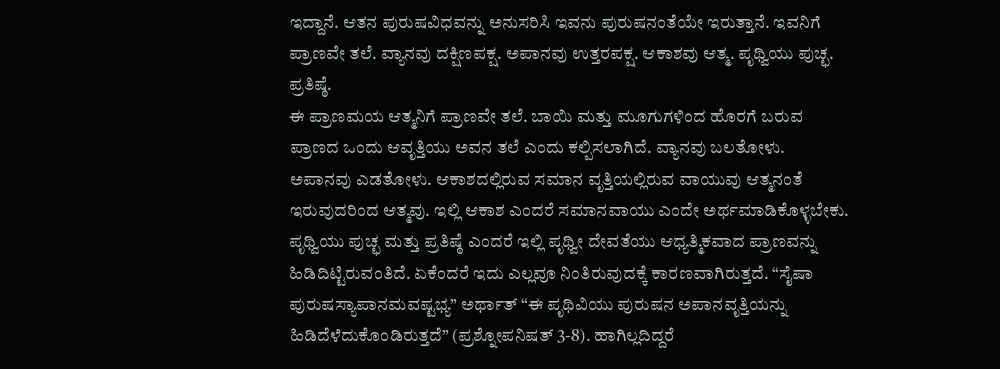ಇದ್ದಾನೆ. ಆತನ ಪುರುಷವಿಧವನ್ನು ಅನುಸರಿಸಿ ಇವನು ಪುರುಷನಂತೆಯೇ ಇರುತ್ತಾನೆ. ಇವನಿಗೆ ಪ್ರಾಣವೇ ತಲೆ. ವ್ಯಾನವು ದಕ್ಷಿಣಪಕ್ಷ. ಅಪಾನವು ಉತ್ತರಪಕ್ಷ. ಆಕಾಶವು ಆತ್ಮ. ಪೃಥ್ವಿಯು ಪುಚ್ಛ. ಪ್ರತಿಷ್ಠೆ.
ಈ ಪ್ರಾಣಮಯ ಆತ್ಮನಿಗೆ ಪ್ರಾಣವೇ ತಲೆ. ಬಾಯಿ ಮತ್ತು ಮೂಗುಗಳಿಂದ ಹೊರಗೆ ಬರುವ ಪ್ರಾಣದ ಒಂದು ಆವೃತ್ತಿಯು ಅವನ ತಲೆ ಎಂದು ಕಲ್ಪಿಸಲಾಗಿದೆ. ವ್ಯಾನವು ಬಲತೋಳು. ಅಪಾನವು ಎಡತೋಳು. ಆಕಾಶದಲ್ಲಿರುವ ಸಮಾನ ವೃತ್ತಿಯಲ್ಲಿರುವ ವಾಯುವು ಆತ್ಮನಂತೆ ಇರುವುದರಿಂದ ಆತ್ಮವು. ಇಲ್ಲಿ ಆಕಾಶ ಎಂದರೆ ಸಮಾನವಾಯು ಎಂದೇ ಅರ್ಥಮಾಡಿಕೊಳ್ಳಬೇಕು. ಪೃಥ್ವಿಯು ಪುಚ್ಛ ಮತ್ತು ಪ್ರತಿಷ್ಠೆ ಎಂದರೆ ಇಲ್ಲಿ ಪೃಥ್ವೀ ದೇವತೆಯು ಆಧ್ಯತ್ಮಿಕವಾದ ಪ್ರಾಣವನ್ನು ಹಿಡಿದಿಟ್ಟಿರುವಂತಿದೆ. ಏಕೆಂದರೆ ಇದು ಎಲ್ಲವೂ ನಿಂತಿರುವುದಕ್ಕೆ ಕಾರಣವಾಗಿರುತ್ತದೆ. “ಸೈಷಾ ಪುರುಷಸ್ಯಾಪಾನಮವಷ್ಟಭ್ಯ” ಅರ್ಥಾತ್ “ಈ ಪೃಥಿವಿಯು ಪುರುಷನ ಅಪಾನವೃತ್ತಿಯನ್ನು ಹಿಡಿದೆಳೆದುಕೊಂಡಿರುತ್ತದೆ” (ಪ್ರಶ್ನೋಪನಿಷತ್ 3-8). ಹಾಗಿಲ್ಲದಿದ್ದರೆ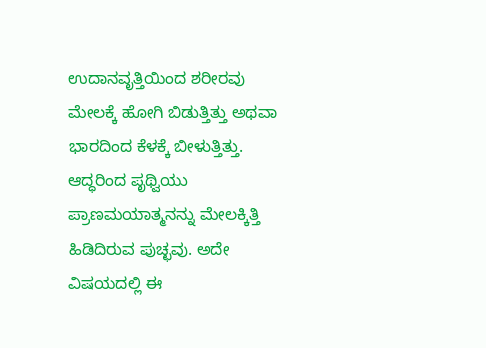ಉದಾನವೃತ್ತಿಯಿಂದ ಶರೀರವು ಮೇಲಕ್ಕೆ ಹೋಗಿ ಬಿಡುತ್ತಿತ್ತು ಅಥವಾ ಭಾರದಿಂದ ಕೆಳಕ್ಕೆ ಬೀಳುತ್ತಿತ್ತು. ಆದ್ಧರಿಂದ ಪೃಥ್ವಿಯು ಪ್ರಾಣಮಯಾತ್ಮನನ್ನು ಮೇಲಕ್ಕಿತ್ತಿ ಹಿಡಿದಿರುವ ಪುಚ್ಛವು. ಅದೇ ವಿಷಯದಲ್ಲಿ ಈ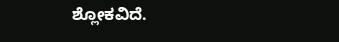ಶ್ಲೋಕವಿದೆ.